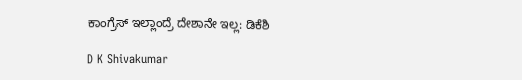ಕಾಂಗ್ರೆಸ್ ಇಲ್ಲಾಂದ್ರೆ ದೇಶಾನೇ ಇಲ್ಲ: ಡಿಕೆಶಿ

D K Shivakumar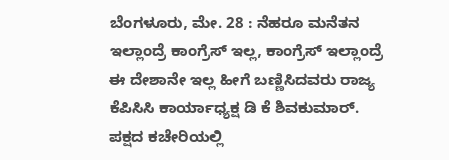ಬೆಂಗಳೂರು, ಮೇ. 28 : ನೆಹರೂ ಮನೆತನ ಇಲ್ಲಾಂದ್ರೆ ಕಾಂಗ್ರೆಸ್ ಇಲ್ಲ, ಕಾಂಗ್ರೆಸ್ ಇಲ್ಲಾಂದ್ರೆ ಈ ದೇಶಾನೇ ಇಲ್ಲ ಹೀಗೆ ಬಣ್ಣಿಸಿದವರು ರಾಜ್ಯ ಕೆಪಿಸಿಸಿ ಕಾರ್ಯಾಧ್ಯಕ್ಷ ಡಿ ಕೆ ಶಿವಕುಮಾರ್. ಪಕ್ಷದ ಕಚೇರಿಯಲ್ಲಿ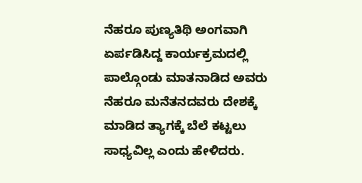ನೆಹರೂ ಪುಣ್ಯತಿಥಿ ಅಂಗವಾಗಿ ಏರ್ಪಡಿಸಿದ್ದ ಕಾರ್ಯಕ್ರಮದಲ್ಲಿ ಪಾಲ್ಗೊಂಡು ಮಾತನಾಡಿದ ಅವರು ನೆಹರೂ ಮನೆತನದವರು ದೇಶಕ್ಕೆ ಮಾಡಿದ ತ್ಯಾಗಕ್ಕೆ ಬೆಲೆ ಕಟ್ಟಲು ಸಾಧ್ಯವಿಲ್ಲ ಎಂದು ಹೇಳಿದರು.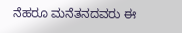ನೆಹರೂ ಮನೆತನದವರು ಈ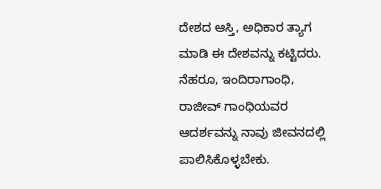ದೇಶದ ಆಸ್ತಿ, ಅಧಿಕಾರ ತ್ಯಾಗ ಮಾಡಿ ಈ ದೇಶವನ್ನು ಕಟ್ಟಿದರು. ನೆಹರೂ, ಇಂದಿರಾಗಾಂಧಿ, ರಾಜೀವ್ ಗಾಂಧಿಯವರ ಆದರ್ಶವನ್ನು ನಾವು ಜೀವನದಲ್ಲಿ ಪಾಲಿಸಿಕೊಳ್ಳಬೇಕು.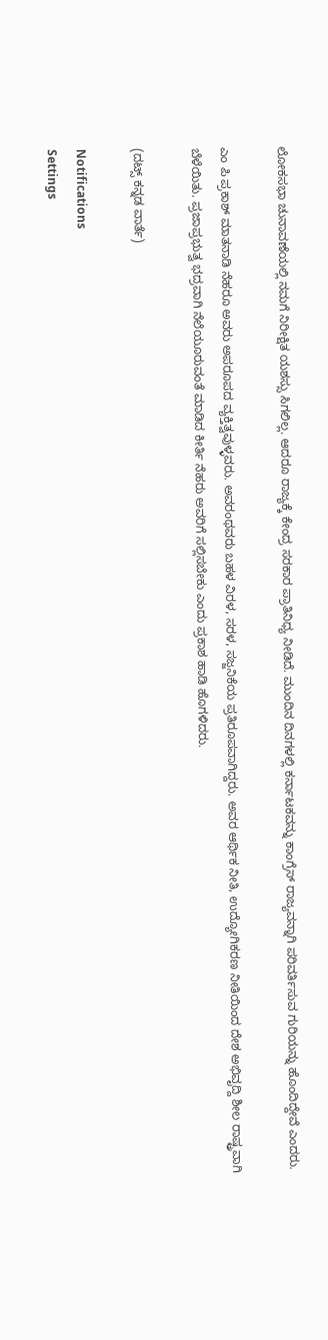ಲೋಕಸಭಾ ಚುನಾವಣೆಯಲ್ಲಿ ನಮಗೆ ನಿರೀಕ್ಷಿತ ಯಶಸ್ಸು ಸಿಗಲಿಲ್ಲ. ಆದರೂ ರಾಜ್ಯಕ್ಕೆ ಕೇಂದ್ರ ಸರಕಾರ ಪ್ರಾತಿನಿಧ್ಯ ನೀಡಿದೆ. ಮುಂದಿನ ದಿನಗಳಲ್ಲಿ ಕರ್ನಾಟಕವನ್ನು ಕಾಂಗ್ರೆಸ್ ರಾಜ್ಯವನ್ನಾಗಿ ಪರಿವರ್ತಿಸುವ ಗುರಿಯನ್ನು ಹೊಂದಿದ್ದೇವೆ ಎಂದರು.

ಎಂ ಪಿ ಪ್ರಕಾಶ್ ಮಾತನಾಡಿ ನೆಹರೂ ಅವರು ಅಪರೂಪದ ವ್ಯಕ್ತಿತ್ವವುಳ್ಳವರು. ಅವರಂಥವರು ಬಹಳ ವಿರಳ, ಸರಳ, ಸಜ್ಜನಿಕೆಯ ಪ್ರತಿರೂಪವಾಗಿದ್ದರು. ಅವರ ಆರ್ಥಿಕ ನೀತಿ, ಉದ್ಯೋಗಿಕರಣ ನೀತಿಯಿಂದ ದೇಶ ಅಭಿವೃದ್ದಿ ಶೀಲ ರಾಷ್ಟ್ರವಾಗಿ ಬೆಳೆಯಿತು. ಪ್ರಜಾಪ್ರಭುತ್ವ ಭದ್ರವಾಗಿ ನೆಲೆಯೂರುವಂತೆ ಮಾಡಿದ ಕೀರ್ತಿ ನೆಹರು ಅವರಿಗೆ ಸಲ್ಲಿಸಬೇಕು ಎಂದು ಪ್ರಕಾಶ ಹಾಡಿ ಹೊಗಳಿದರು.

(ದಟ್ಸ್ ಕನ್ನಡ ವಾರ್ತೆ)

Notifications
Settings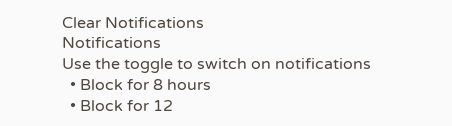Clear Notifications
Notifications
Use the toggle to switch on notifications
  • Block for 8 hours
  • Block for 12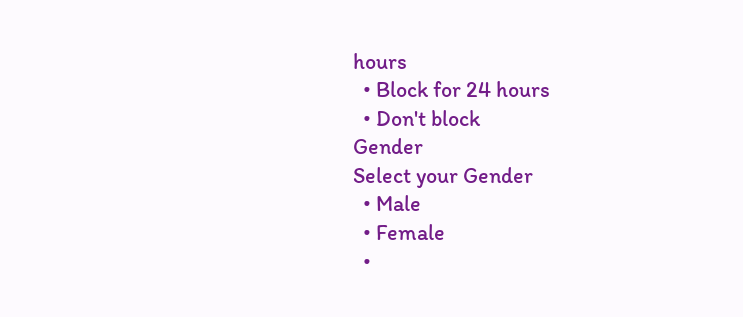hours
  • Block for 24 hours
  • Don't block
Gender
Select your Gender
  • Male
  • Female
  •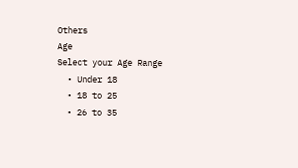Others
Age
Select your Age Range
  • Under 18
  • 18 to 25
  • 26 to 35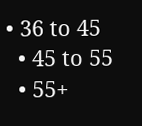• 36 to 45
  • 45 to 55
  • 55+